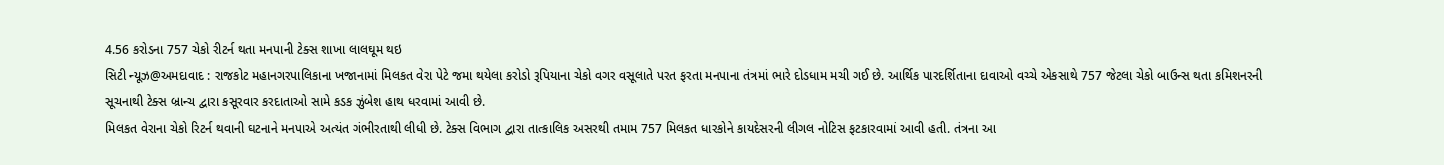4.56 કરોડના 757 ચેકો રીટર્ન થતા મનપાની ટેક્સ શાખા લાલઘૂમ થઇ
સિટી ન્યૂઝ@અમદાવાદ : રાજકોટ મહાનગરપાલિકાના ખજાનામાં મિલકત વેરા પેટે જમા થયેલા કરોડો રૂપિયાના ચેકો વગર વસૂલાતે પરત ફરતા મનપાના તંત્રમાં ભારે દોડધામ મચી ગઈ છે. આર્થિક પારદર્શિતાના દાવાઓ વચ્ચે એકસાથે 757 જેટલા ચેકો બાઉન્સ થતા કમિશનરની સૂચનાથી ટેક્સ બ્રાન્ચ દ્વારા કસૂરવાર કરદાતાઓ સામે કડક ઝુંબેશ હાથ ધરવામાં આવી છે.
મિલકત વેરાના ચેકો રિટર્ન થવાની ઘટનાને મનપાએ અત્યંત ગંભીરતાથી લીધી છે. ટેક્સ વિભાગ દ્વારા તાત્કાલિક અસરથી તમામ 757 મિલકત ધારકોને કાયદેસરની લીગલ નોટિસ ફટકારવામાં આવી હતી. તંત્રના આ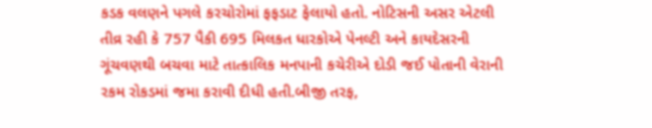કડક વલણને પગલે કરચોરોમાં ફફડાટ ફેલાયો હતો. નોટિસની અસર એટલી તીવ્ર રહી કે 757 પૈકી 695 મિલકત ધારકોએ પેનલ્ટી અને કાયદેસરની ગૂંચવણથી બચવા માટે તાત્કાલિક મનપાની કચેરીએ દોડી જઈ પોતાની વેરાની રકમ રોકડમાં જમા કરાવી દીધી હતી.બીજી તરફ,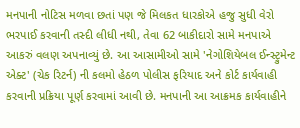મનપાની નોટિસ મળવા છતાં પણ જે મિલકત ધારકોએ હજુ સુધી વેરો ભરપાઈ કરવાની તસ્દી લીધી નથી, તેવા 62 બાકીદારો સામે મનપાએ આકરું વલણ અપનાવ્યું છે. આ આસામીઓ સામે 'નેગોશિયેબલ ઈન્સ્ટ્રુમેન્ટ એક્ટ' (ચેક રિટર્ન) ની કલમો હેઠળ પોલીસ ફરિયાદ અને કોર્ટ કાર્યવાહી કરવાની પ્રક્રિયા પૂર્ણ કરવામાં આવી છે. મનપાની આ આક્રમક કાર્યવાહીને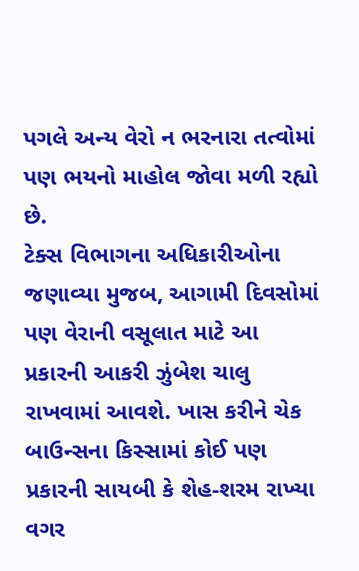પગલે અન્ય વેરો ન ભરનારા તત્વોમાં પણ ભયનો માહોલ જોવા મળી રહ્યો છે.
ટેક્સ વિભાગના અધિકારીઓના જણાવ્યા મુજબ, આગામી દિવસોમાં પણ વેરાની વસૂલાત માટે આ પ્રકારની આકરી ઝુંબેશ ચાલુ રાખવામાં આવશે. ખાસ કરીને ચેક બાઉન્સના કિસ્સામાં કોઈ પણ પ્રકારની સાયબી કે શેહ-શરમ રાખ્યા વગર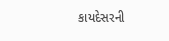કાયદેસરની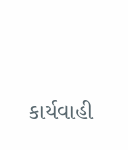કાર્યવાહી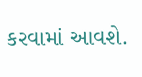કરવામાં આવશે.